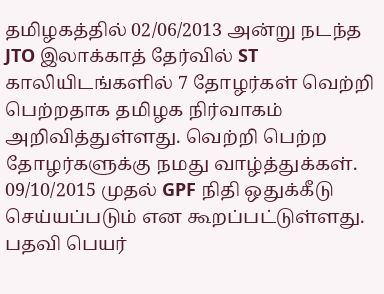தமிழகத்தில் 02/06/2013 அன்று நடந்த JTO இலாக்காத் தேர்வில் ST காலியிடங்களில் 7 தோழர்கள் வெற்றி பெற்றதாக தமிழக நிர்வாகம் அறிவித்துள்ளது. வெற்றி பெற்ற தோழர்களுக்கு நமது வாழ்த்துக்கள்.
09/10/2015 முதல் GPF நிதி ஒதுக்கீடு செய்யப்படும் என கூறப்பட்டுள்ளது.
பதவி பெயர்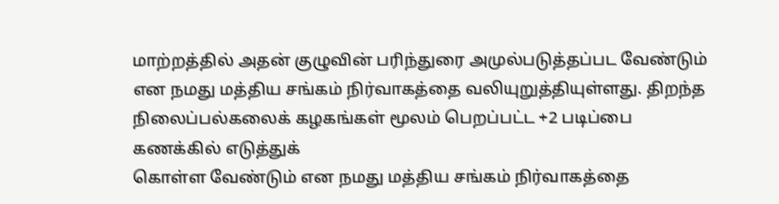மாற்றத்தில் அதன் குழுவின் பரிந்துரை அமுல்படுத்தப்பட வேண்டும் என நமது மத்திய சங்கம் நிர்வாகத்தை வலியுறுத்தியுள்ளது. திறந்த
நிலைப்பல்கலைக் கழகங்கள் மூலம் பெறப்பட்ட +2 படிப்பை கணக்கில் எடுத்துக்
கொள்ள வேண்டும் என நமது மத்திய சங்கம் நிர்வாகத்தை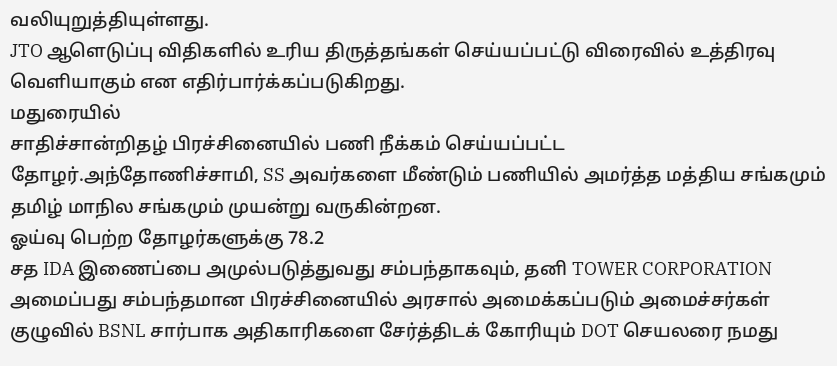வலியுறுத்தியுள்ளது.
JTO ஆளெடுப்பு விதிகளில் உரிய திருத்தங்கள் செய்யப்பட்டு விரைவில் உத்திரவு வெளியாகும் என எதிர்பார்க்கப்படுகிறது.
மதுரையில்
சாதிச்சான்றிதழ் பிரச்சினையில் பணி நீக்கம் செய்யப்பட்ட
தோழர்.அந்தோணிச்சாமி, SS அவர்களை மீண்டும் பணியில் அமர்த்த மத்திய சங்கமும் தமிழ் மாநில சங்கமும் முயன்று வருகின்றன.
ஓய்வு பெற்ற தோழர்களுக்கு 78.2
சத IDA இணைப்பை அமுல்படுத்துவது சம்பந்தாகவும், தனி TOWER CORPORATION
அமைப்பது சம்பந்தமான பிரச்சினையில் அரசால் அமைக்கப்படும் அமைச்சர்கள்
குழுவில் BSNL சார்பாக அதிகாரிகளை சேர்த்திடக் கோரியும் DOT செயலரை நமது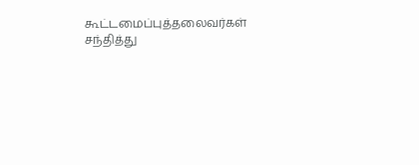கூட்டமைப்புத்தலைவர்கள் சந்தித்து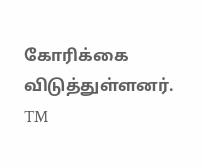கோரிக்கை விடுத்துள்ளனர்.
TM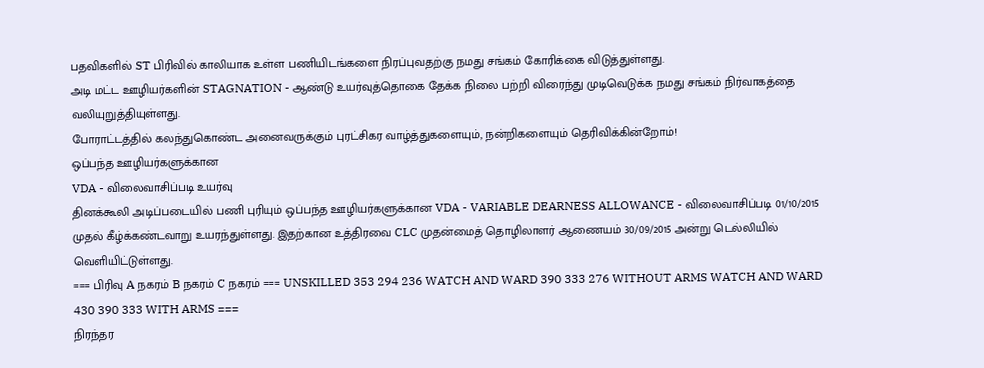பதவிகளில் ST பிரிவில் காலியாக உள்ள பணியிடங்களை நிரப்புவதற்கு நமது சங்கம் கோரிக்கை விடுத்துள்ளது.
அடி மட்ட ஊழியர்களின் STAGNATION - ஆண்டு உயர்வுத்தொகை தேக்க நிலை பற்றி விரைந்து முடிவெடுக்க நமது சங்கம் நிர்வாகத்தை வலியுறுத்தியுள்ளது.
போராட்டத்தில் கலந்துகொண்ட அனைவருக்கும் புரட்சிகர வாழ்த்துகளையும், நன்றிகளையும் தெரிவிக்கின்றோம்!
ஒப்பந்த ஊழியர்களுக்கான
VDA - விலைவாசிப்படி உயர்வு
தினக்கூலி அடிப்படையில் பணி புரியும் ஒப்பந்த ஊழியர்களுக்கான VDA - VARIABLE DEARNESS ALLOWANCE - விலைவாசிப்படி 01/10/2015 முதல் கீழ்க்கண்டவாறு உயரந்துள்ளது. இதற்கான உத்திரவை CLC முதன்மைத் தொழிலாளர் ஆணையம் 30/09/2015 அன்று டெல்லியில் வெளியிட்டுள்ளது.
=== பிரிவு A நகரம் B நகரம் C நகரம் === UNSKILLED 353 294 236 WATCH AND WARD 390 333 276 WITHOUT ARMS WATCH AND WARD 430 390 333 WITH ARMS ===
நிரந்தர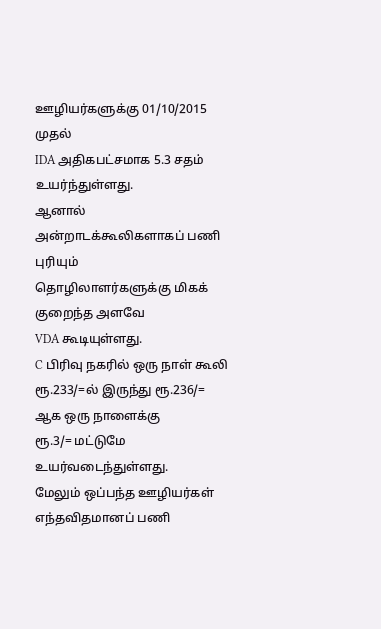ஊழியர்களுக்கு 01/10/2015 முதல்
IDA அதிகபட்சமாக 5.3 சதம் உயர்ந்துள்ளது.
ஆனால் அன்றாடக்கூலிகளாகப் பணி புரியும்
தொழிலாளர்களுக்கு மிகக் குறைந்த அளவே
VDA கூடியுள்ளது.
C பிரிவு நகரில் ஒரு நாள் கூலி
ரூ.233/=ல் இருந்து ரூ.236/= ஆக ஒரு நாளைக்கு
ரூ.3/= மட்டுமே உயர்வடைந்துள்ளது.
மேலும் ஒப்பந்த ஊழியர்கள் எந்தவிதமானப் பணி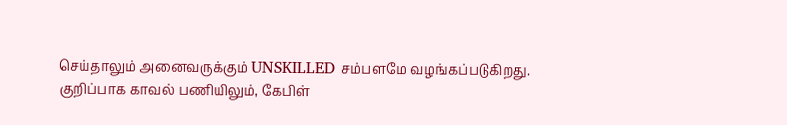செய்தாலும் அனைவருக்கும் UNSKILLED சம்பளமே வழங்கப்படுகிறது.
குறிப்பாக காவல் பணியிலும், கேபிள்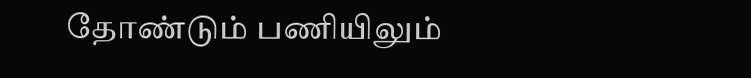தோண்டும் பணியிலும்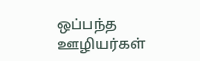ஒப்பந்த ஊழியர்கள்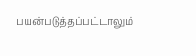பயன்படுத்தப்பட்டாலும்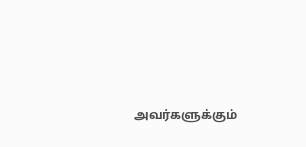அவர்களுக்கும்